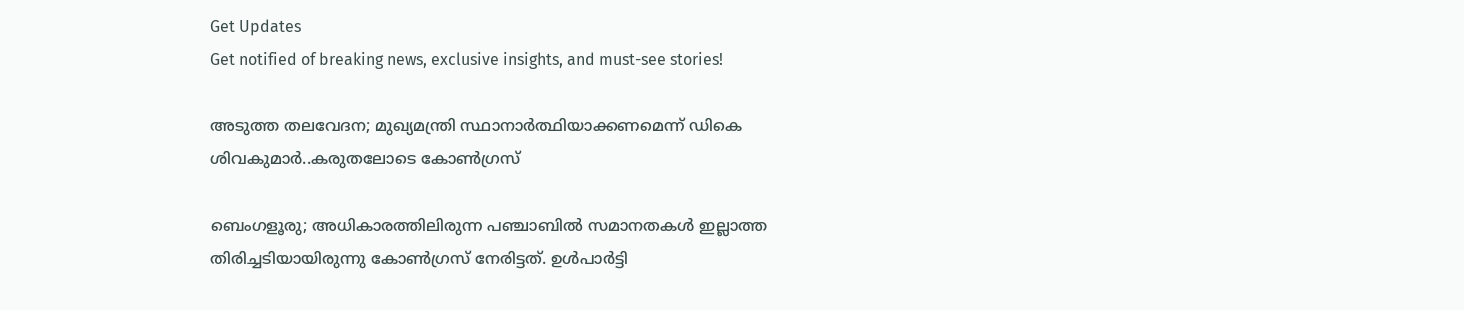Get Updates
Get notified of breaking news, exclusive insights, and must-see stories!

അടുത്ത തലവേദന; മുഖ്യമന്ത്രി സ്ഥാനാർത്ഥിയാക്കണമെന്ന് ഡികെ ശിവകുമാർ..കരുതലോടെ കോൺഗ്രസ്

ബെംഗളൂരു; അധികാരത്തിലിരുന്ന പഞ്ചാബിൽ സമാനതകൾ ഇല്ലാത്ത തിരിച്ചടിയായിരുന്നു കോൺഗ്രസ് നേരിട്ടത്. ഉൾപാർട്ടി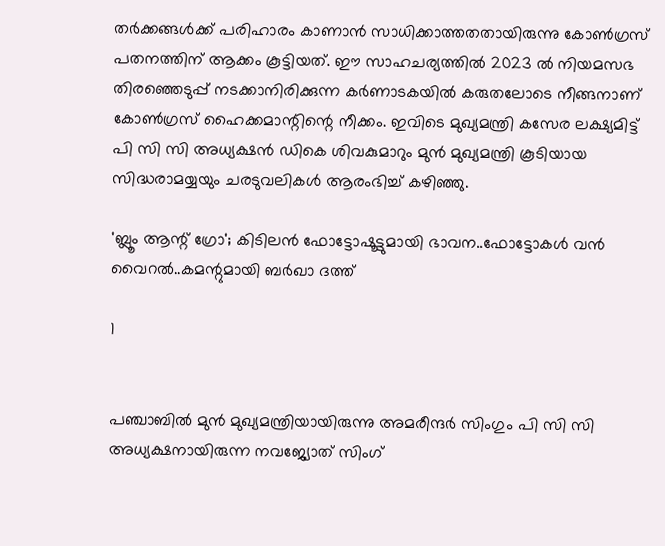തർക്കങ്ങൾക്ക് പരിഹാരം കാണാൻ സാധിക്കാത്തതതായിരുന്നു കോൺഗ്രസ് പതനത്തിന് ആക്കം കൂട്ടിയത്. ഈ സാഹചര്യത്തിൽ 2023 ൽ നിയമസഭ തിരഞ്ഞെടുപ്പ് നടക്കാനിരിക്കുന്ന കർണാടകയിൽ കരുതലോടെ നീങ്ങനാണ് കോൺഗ്രസ് ഹൈക്കമാന്റിന്റെ നീക്കം. ഇവിടെ മുഖ്യമന്ത്രി കസേര ലക്ഷ്യമിട്ട് പി സി സി അധ്യക്ഷൻ ഡികെ ശിവകുമാറും മുൻ മുഖ്യമന്ത്രി കൂടിയായ സിദ്ധരാമയ്യയും ചരടുവലികൾ ആരംഭിച്ച് കഴിഞ്ഞു.

'ബ്ലൂം ആന്റ് ഗ്രോ'; കിടിലൻ ഫോട്ടോഷൂട്ടുമായി ഭാവന..ഫോട്ടോകൾ വൻ വൈറൽ..കമന്റുമായി ബർഖാ ദത്ത്

1


പഞ്ചാബിൽ മുൻ മുഖ്യമന്ത്രിയായിരുന്നു അമരീന്ദർ സിംഗും പി സി സി അധ്യക്ഷനായിരുന്ന നവജ്യോത് സിംഗ്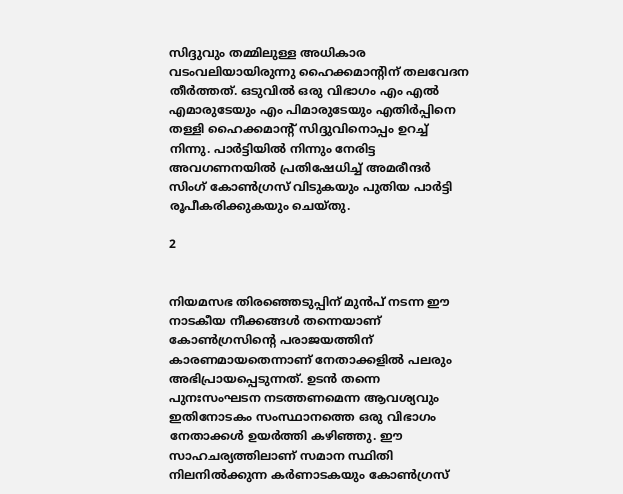സിദ്ദുവും തമ്മിലുള്ള അധികാര വടംവലിയായിരുന്നു ഹൈക്കമാന്റിന് തലവേദന തീർത്തത്. ഒടുവിൽ ഒരു വിഭാഗം എം എൽ എമാരുടേയും എം പിമാരുടേയും എതിർപ്പിനെ തള്ളി ഹൈക്കമാന്റ് സിദ്ദുവിനൊപ്പം ഉറച്ച് നിന്നു. പാർട്ടിയിൽ നിന്നും നേരിട്ട അവഗണനയിൽ പ്രതിഷേധിച്ച് അമരീന്ദർ സിംഗ് കോൺഗ്രസ് വിടുകയും പുതിയ പാർട്ടി രൂപീകരിക്കുകയും ചെയ്തു.

2


നിയമസഭ തിരഞ്ഞെടുപ്പിന് മുൻപ് നടന്ന ഈ നാടകീയ നീക്കങ്ങൾ തന്നെയാണ് കോൺഗ്രസിന്റെ പരാജയത്തിന് കാരണമായതെന്നാണ് നേതാക്കളിൽ പലരും അഭിപ്രായപ്പെടുന്നത്. ഉടൻ തന്നെ പുനഃസംഘടന നടത്തണമെന്ന ആവശ്യവും ഇതിനോടകം സംസ്ഥാനത്തെ ഒരു വിഭാഗം നേതാക്കൾ ഉയർത്തി കഴിഞ്ഞു. ഈ സാഹചര്യത്തിലാണ് സമാന സ്ഥിതി നിലനിൽക്കുന്ന കർണാടകയും കോൺഗ്രസ്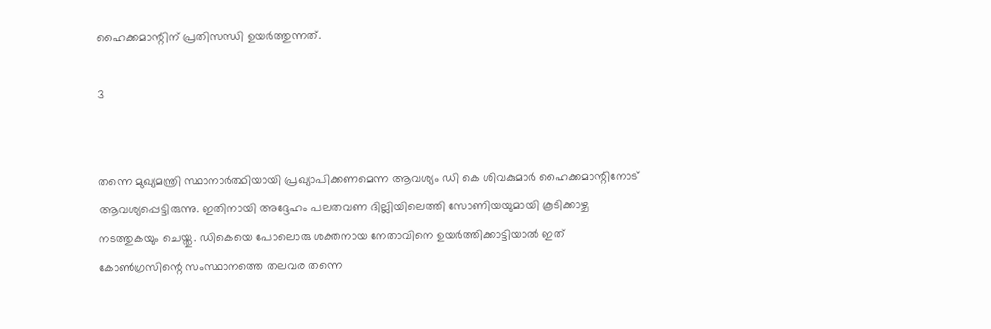ഹൈക്കമാന്റിന് പ്രതിസന്ധി ഉയർത്തുന്നത്.

3


തന്നെ മുഖ്യമന്ത്രി സ്ഥാനാർത്ഥിയായി പ്രഖ്യാപിക്കണമെന്ന ആവശ്യം ഡി കെ ശിവകുമാർ ഹൈക്കമാന്റിനോട് ആവശ്യപ്പെട്ടിരുന്നു. ഇതിനായി അദ്ദേഹം പലതവണ ദില്ലിയിലെത്തി സോണിയയുമായി കൂടിക്കാഴ്ച നടത്തുകയും ചെയ്തു. ഡികെയെ പോലൊരു ശക്തനായ നേതാവിനെ ഉയർത്തിക്കാട്ടിയാൽ ഇത് കോൺഗ്രസിന്റെ സംസ്ഥാനത്തെ തലവര തന്നെ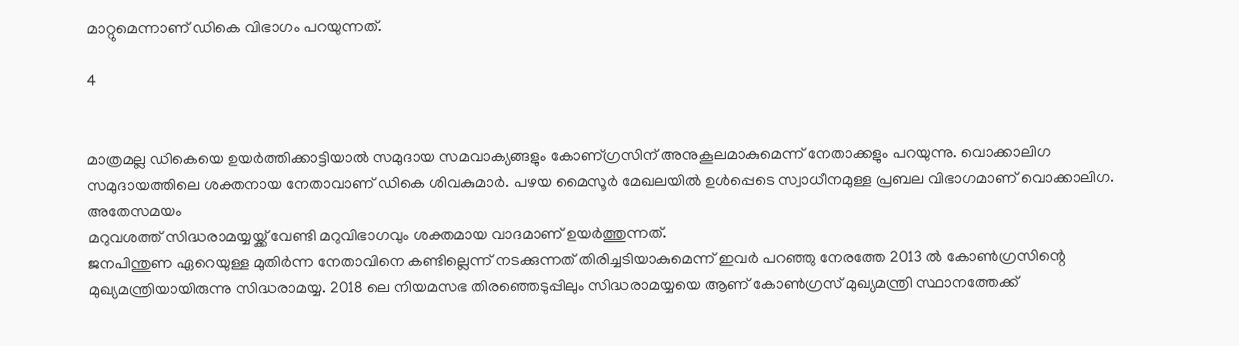മാറ്റുമെന്നാണ് ഡികെ വിഭാഗം പറയുന്നത്.

4


മാത്രമല്ല ഡികെയെ ഉയർത്തിക്കാട്ടിയാൽ സമുദായ സമവാക്യങ്ങളും കോണ‍്ഗ്രസിന് അനുകൂലമാകുമെന്ന് നേതാക്കളും പറയുന്നു. വൊക്കാലിഗ സമുദായത്തിലെ ശക്തനായ നേതാവാണ് ഡികെ ശിവകുമാർ. പഴയ മൈസൂർ മേഖലയിൽ ഉൾപ്പെടെ സ്വാധീനമുള്ള പ്രബല വിഭാഗമാണ് വൊക്കാലിഗ. അതേസമയം
മറുവശത്ത് സിദ്ധരാമയ്യയ്ക്ക് വേണ്ടി മറുവിഭാഗവും ശക്തമായ വാദമാണ് ഉയർത്തുന്നത്.
ജനപിന്തുണ ഏറെയുള്ള മുതിർന്ന നേതാവിനെ കണ്ടില്ലെന്ന് നടക്കുന്നത് തിരിച്ചടിയാകുമെന്ന് ഇവർ പറഞ്ഞു നേരത്തേ 2013 ൽ കോൺഗ്രസിന്റെ മുഖ്യമന്ത്രിയായിരുന്നു സിദ്ധരാമയ്യ. 2018 ലെ നിയമസഭ തിരഞ്ഞെടുപ്പിലും സിദ്ധരാമയ്യയെ ആണ് കോൺഗ്രസ് മുഖ്യമന്ത്രി സ്ഥാനത്തേക്ക്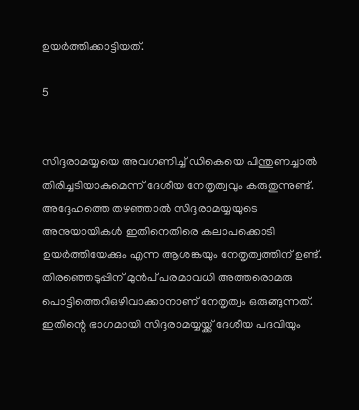ഉയർത്തിക്കാട്ടിയത്.

5


സിദ്ദരാമയ്യയെ അവഗണിച്ച് ഡികെയെ പിന്തുണച്ചാൽ തിരിച്ചടിയാകുമെന്ന് ദേശീയ നേതൃത്വവും കരുതുന്നുണ്ട്. അദ്ദേഹത്തെ തഴഞ്ഞാൽ സിദ്ദരാമയ്യയുടെ അനുയായികൾ ഇതിനെതിരെ കലാപക്കൊടി ഉയർത്തിയേക്കും എന്ന ആശങ്കയും നേതൃത്വത്തിന് ഉണ്ട്. തിരഞ്ഞെടുപ്പിന് മുൻപ് പരമാവധി അത്തരൊമരു പൊട്ടിത്തെറിഒഴിവാക്കാനാണ് നേതൃത്വം ഒരുങ്ങുന്നത്. ഇതിന്റെ ഭാഗമായി സിദ്ദരാമയ്യയ്ക്ക് ദേശീയ പദവിയും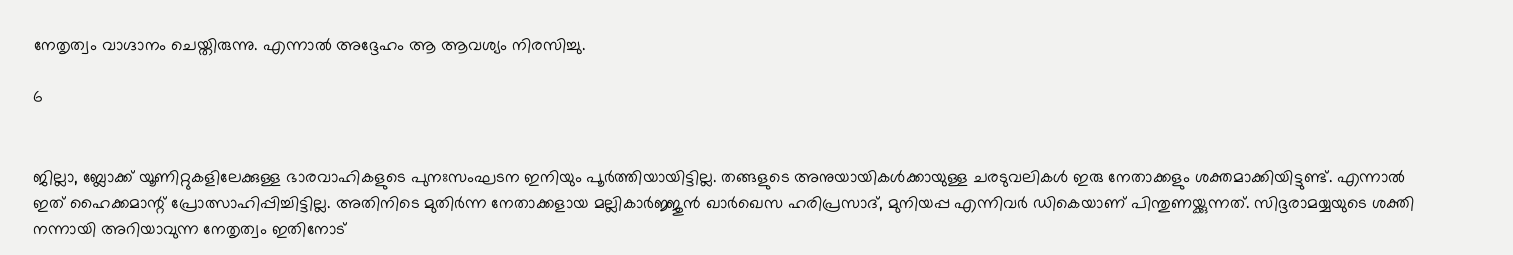നേതൃത്വം വാഗ്ദാനം ചെയ്തിരുന്നു. എന്നാൽ അദ്ദേഹം ആ ആവശ്യം നിരസിച്ചു.

6


ജില്ലാ, ബ്ലോക്ക് യൂണിറ്റുകളിലേക്കുള്ള ഭാരവാഹികളുടെ പുനഃസംഘടന ഇനിയും പൂർത്തിയായിട്ടില്ല. തങ്ങളുടെ അനുയായികൾക്കായുള്ള ചരടുവലികൾ ഇരു നേതാക്കളും ശക്തമാക്കിയിട്ടുണ്ട്. എന്നാൽ ഇത് ഹൈക്കമാന്റ് പ്രോത്സാഹിപ്പിച്ചിട്ടില്ല. അതിനിടെ മുതിർന്ന നേതാക്കളായ മല്ലികാർജ്ജുൻ ഖാർഖെസ ഹരിപ്രസാദ്, മുനിയപ്പ എന്നിവർ ഡികെയാണ് പിന്തുണയ്ക്കുന്നത്. സിദ്ദരാമയ്യയുടെ ശക്തി നന്നായി അറിയാവുന്ന നേതൃത്വം ഇതിനോട്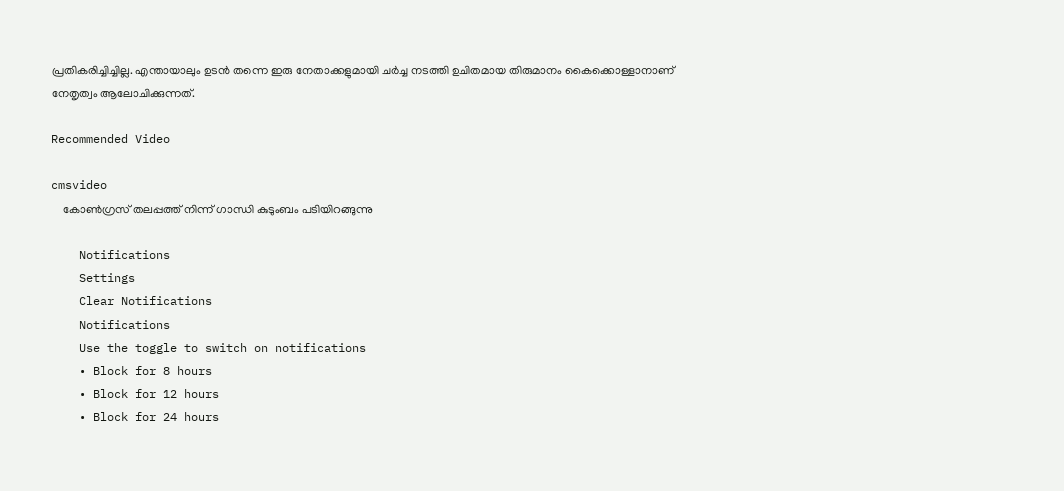പ്രതികരിച്ചിച്ചില്ല. എന്തായാലും ഉടൻ തന്നെ ഇരു നേതാക്കളുമായി ചർച്ച നടത്തി ഉചിതമായ തിരുമാനം കൈക്കൊള്ളാനാണ് നേതൃത്വം ആലോചിക്കുന്നത്.

Recommended Video

cmsvideo
    കോണ്‍ഗ്രസ് തലപ്പത്ത് നിന്ന് ഗാന്ധി കുടുംബം പടിയിറങ്ങുന്നു

    Notifications
    Settings
    Clear Notifications
    Notifications
    Use the toggle to switch on notifications
    • Block for 8 hours
    • Block for 12 hours
    • Block for 24 hours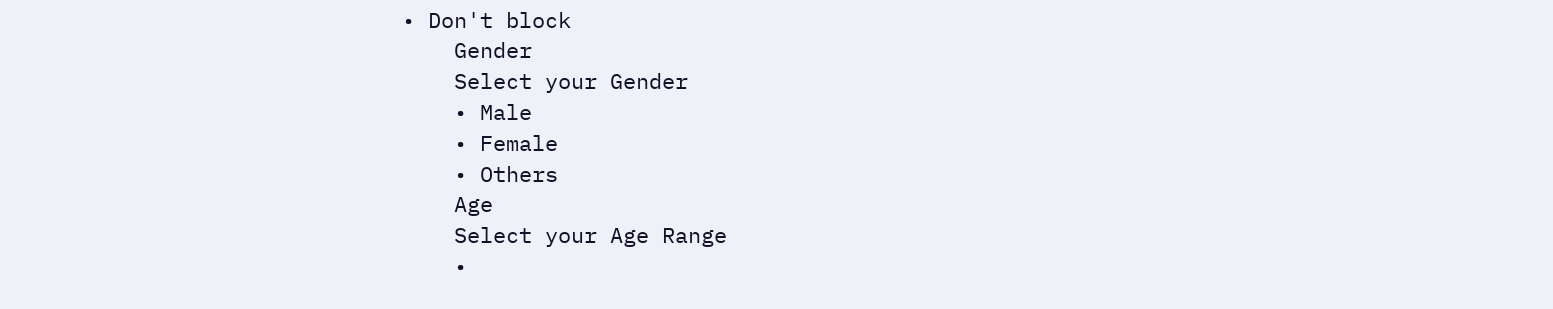• Don't block
    Gender
    Select your Gender
    • Male
    • Female
    • Others
    Age
    Select your Age Range
    •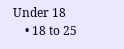Under 18
    • 18 to 25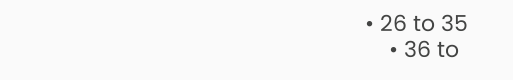• 26 to 35
    • 36 to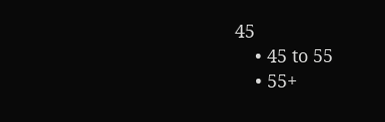45
    • 45 to 55
    • 55+